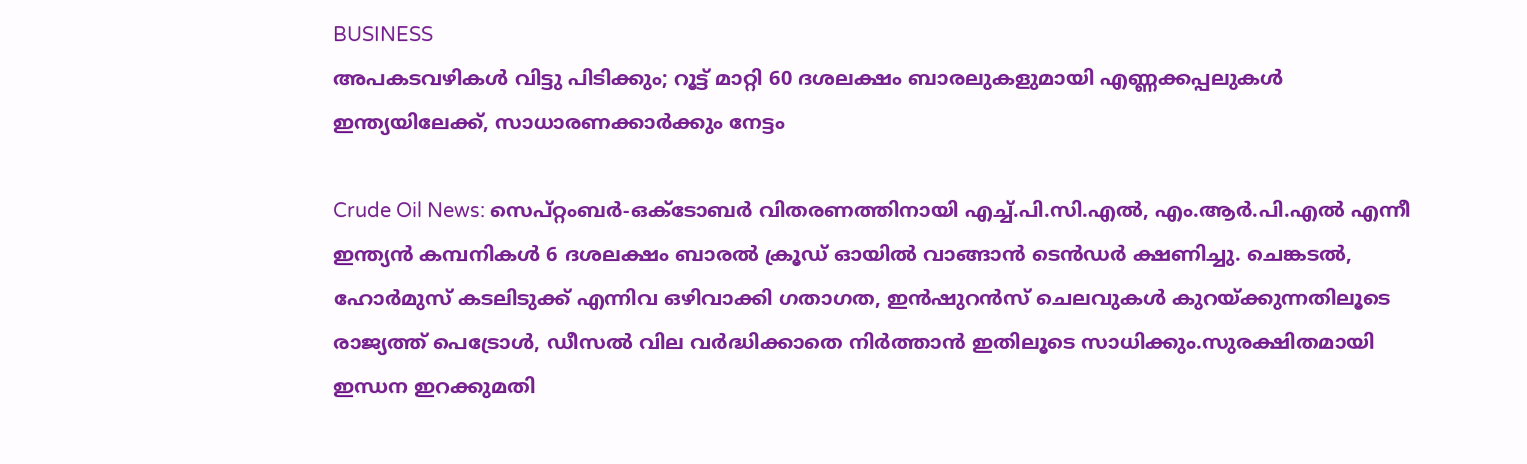BUSINESS
അപകടവഴികൾ വിട്ടു പിടിക്കും; റൂട്ട് മാറ്റി 60 ദശലക്ഷം ബാരലുകളുമായി എണ്ണക്കപ്പലുകൾ ഇന്ത്യയിലേക്ക്, സാധാരണക്കാർക്കും നേട്ടം

Crude Oil News: സെപ്റ്റംബർ-ഒക്ടോബർ വിതരണത്തിനായി എച്ച്.പി.സി.എൽ, എം.ആർ.പി.എൽ എന്നീ ഇന്ത്യൻ കമ്പനികൾ 6 ദശലക്ഷം ബാരൽ ക്രൂഡ് ഓയിൽ വാങ്ങാൻ ടെൻഡർ ക്ഷണിച്ചു. ചെങ്കടൽ, ഹോർമുസ് കടലിടുക്ക് എന്നിവ ഒഴിവാക്കി ഗതാഗത, ഇൻഷുറൻസ് ചെലവുകൾ കുറയ്ക്കുന്നതിലൂടെ രാജ്യത്ത് പെട്രോൾ, ഡീസൽ വില വർദ്ധിക്കാതെ നിർത്താൻ ഇതിലൂടെ സാധിക്കും.സുരക്ഷിതമായി ഇന്ധന ഇറക്കുമതി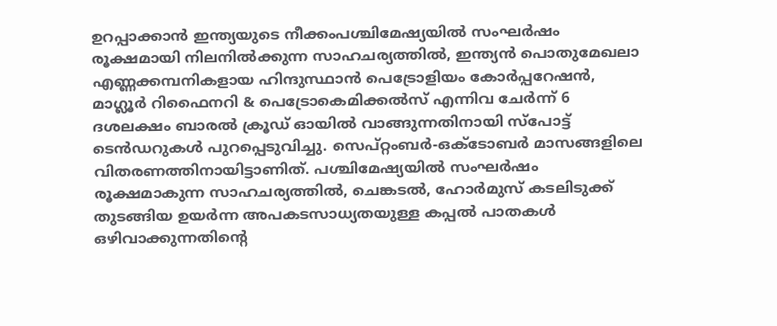ഉറപ്പാക്കാൻ ഇന്ത്യയുടെ നീക്കംപശ്ചിമേഷ്യയിൽ സംഘർഷം രൂക്ഷമായി നിലനിൽക്കുന്ന സാഹചര്യത്തിൽ, ഇന്ത്യൻ പൊതുമേഖലാ എണ്ണക്കമ്പനികളായ ഹിന്ദുസ്ഥാൻ പെട്രോളിയം കോർപ്പറേഷൻ, മാഗ്ലൂർ റിഫൈനറി & പെട്രോകെമിക്കൽസ് എന്നിവ ചേർന്ന് 6 ദശലക്ഷം ബാരൽ ക്രൂഡ് ഓയിൽ വാങ്ങുന്നതിനായി സ്പോട്ട് ടെൻഡറുകൾ പുറപ്പെടുവിച്ചു. സെപ്റ്റംബർ-ഒക്ടോബർ മാസങ്ങളിലെ വിതരണത്തിനായിട്ടാണിത്. പശ്ചിമേഷ്യയിൽ സംഘർഷം രൂക്ഷമാകുന്ന സാഹചര്യത്തിൽ, ചെങ്കടൽ, ഹോർമുസ് കടലിടുക്ക് തുടങ്ങിയ ഉയർന്ന അപകടസാധ്യതയുള്ള കപ്പൽ പാതകൾ ഒഴിവാക്കുന്നതിന്റെ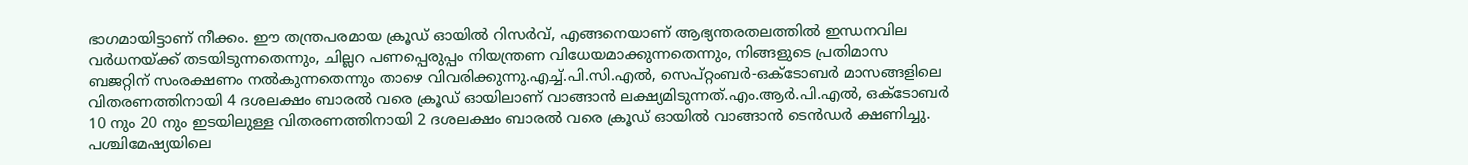ഭാഗമായിട്ടാണ് നീക്കം. ഈ തന്ത്രപരമായ ക്രൂഡ് ഓയിൽ റിസർവ്, എങ്ങനെയാണ് ആഭ്യന്തരതലത്തിൽ ഇന്ധനവില വർധനയ്ക്ക് തടയിടുന്നതെന്നും, ചില്ലറ പണപ്പെരുപ്പം നിയന്ത്രണ വിധേയമാക്കുന്നതെന്നും, നിങ്ങളുടെ പ്രതിമാസ ബജറ്റിന് സംരക്ഷണം നൽകുന്നതെന്നും താഴെ വിവരിക്കുന്നു.എച്ച്.പി.സി.എൽ, സെപ്റ്റംബർ-ഒക്ടോബർ മാസങ്ങളിലെ വിതരണത്തിനായി 4 ദശലക്ഷം ബാരൽ വരെ ക്രൂഡ് ഓയിലാണ് വാങ്ങാൻ ലക്ഷ്യമിടുന്നത്.എം.ആർ.പി.എൽ, ഒക്ടോബർ 10 നും 20 നും ഇടയിലുള്ള വിതരണത്തിനായി 2 ദശലക്ഷം ബാരൽ വരെ ക്രൂഡ് ഓയിൽ വാങ്ങാൻ ടെൻഡർ ക്ഷണിച്ചു. പശ്ചിമേഷ്യയിലെ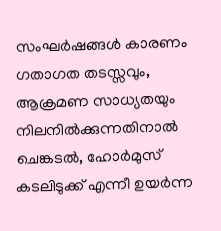സംഘർഷങ്ങൾ കാരണം ഗതാഗത തടസ്സവും, ആക്രമണ സാധ്യതയും നിലനിൽക്കുന്നതിനാൽ ചെങ്കടൽ, ഹോർമുസ് കടലിടുക്ക് എന്നീ ഉയർന്ന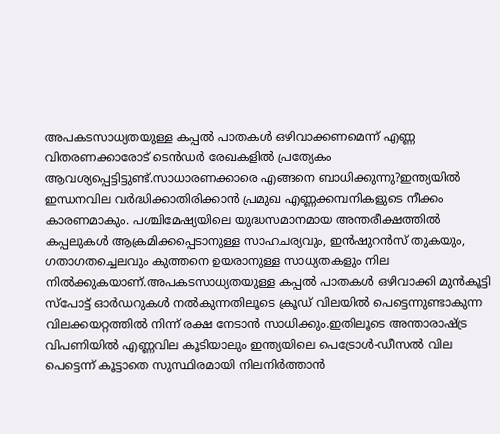അപകടസാധ്യതയുള്ള കപ്പൽ പാതകൾ ഒഴിവാക്കണമെന്ന് എണ്ണ വിതരണക്കാരോട് ടെൻഡർ രേഖകളിൽ പ്രത്യേകം ആവശ്യപ്പെട്ടിട്ടുണ്ട്.സാധാരണക്കാരെ എങ്ങനെ ബാധിക്കുന്നു?ഇന്ത്യയിൽ ഇന്ധനവില വർദ്ധിക്കാതിരിക്കാൻ പ്രമുഖ എണ്ണക്കമ്പനികളുടെ നീക്കം കാരണമാകും. പശ്ചിമേഷ്യയിലെ യുദ്ധസമാനമായ അന്തരീക്ഷത്തിൽ കപ്പലുകൾ ആക്രമിക്കപ്പെടാനുള്ള സാഹചര്യവും, ഇൻഷുറൻസ് തുകയും, ഗതാഗതച്ചെലവും കുത്തനെ ഉയരാനുള്ള സാധ്യതകളും നില നിൽക്കുകയാണ്.അപകടസാധ്യതയുള്ള കപ്പൽ പാതകൾ ഒഴിവാക്കി മുൻകൂട്ടി സ്പോട്ട് ഓർഡറുകൾ നൽകുന്നതിലൂടെ ക്രൂഡ് വിലയിൽ പെട്ടെന്നുണ്ടാകുന്ന വിലക്കയറ്റത്തിൽ നിന്ന് രക്ഷ നേടാൻ സാധിക്കും.ഇതിലൂടെ അന്താരാഷ്ട്ര വിപണിയിൽ എണ്ണവില കൂടിയാലും ഇന്ത്യയിലെ പെട്രോൾ-ഡീസൽ വില പെട്ടെന്ന് കൂട്ടാതെ സുസ്ഥിരമായി നിലനിർത്താൻ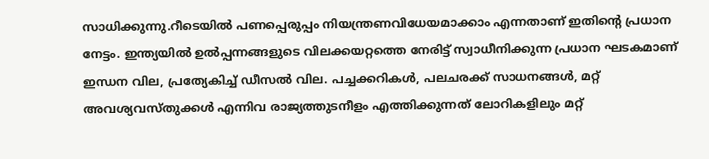സാധിക്കുന്നു.റീടെയിൽ പണപ്പെരുപ്പം നിയന്ത്രണവിധേയമാക്കാം എന്നതാണ് ഇതിന്റെ പ്രധാന നേട്ടം. ഇന്ത്യയിൽ ഉൽപ്പന്നങ്ങളുടെ വിലക്കയറ്റത്തെ നേരിട്ട് സ്വാധീനിക്കുന്ന പ്രധാന ഘടകമാണ് ഇന്ധന വില, പ്രത്യേകിച്ച് ഡീസൽ വില. പച്ചക്കറികൾ, പലചരക്ക് സാധനങ്ങൾ, മറ്റ് അവശ്യവസ്തുക്കൾ എന്നിവ രാജ്യത്തുടനീളം എത്തിക്കുന്നത് ലോറികളിലും മറ്റ്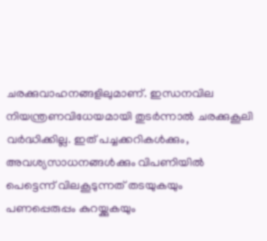ചരക്കുവാഹനങ്ങളിലുമാണ്. ഇന്ധനവില നിയന്ത്രണവിധേയമായി തുടർന്നാൽ ചരക്കുകൂലി വർദ്ധിക്കില്ല. ഇത് പച്ചക്കറികൾക്കും, അവശ്യസാധനങ്ങൾക്കും വിപണിയിൽ പെട്ടെന്ന് വിലകൂടുന്നത് തടയുകയും പണപ്പെരുപ്പം കുറയ്ക്കുകയും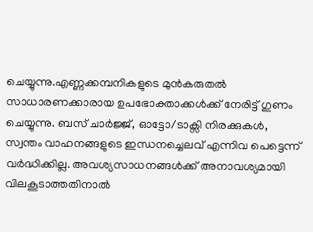ചെയ്യുന്നു.എണ്ണക്കമ്പനികളുടെ മുൻകരുതൽ സാധാരണക്കാരായ ഉപഭോക്താക്കൾക്ക് നേരിട്ട് ഗുണം ചെയ്യുന്നു. ബസ് ചാർജ്ജ്, ഓട്ടോ/ടാക്സി നിരക്കുകൾ, സ്വന്തം വാഹനങ്ങളുടെ ഇന്ധനച്ചെലവ് എന്നിവ പെട്ടെന്ന് വർദ്ധിക്കില്ല. അവശ്യസാധനങ്ങൾക്ക് അനാവശ്യമായി വിലകൂടാത്തതിനാൽ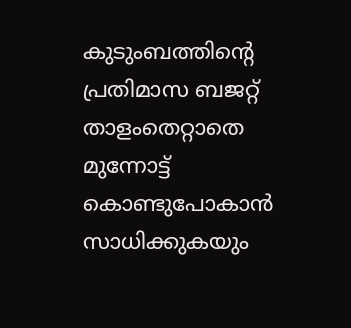കുടുംബത്തിന്റെ പ്രതിമാസ ബജറ്റ് താളംതെറ്റാതെ മുന്നോട്ട് കൊണ്ടുപോകാൻ സാധിക്കുകയും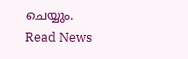ചെയ്യും.
Read News